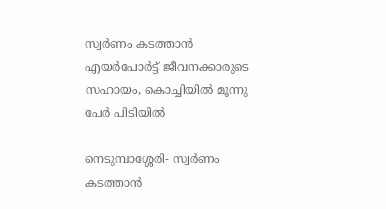സ്വര്‍ണം കടത്താന്‍ എയര്‍പോര്‍ട്ട് ജീവനക്കാരുടെ സഹായം, കൊച്ചിയില്‍ മൂന്നു പേര്‍ പിടിയില്‍

നെടുമ്പാശ്ശേരി- സ്വര്‍ണം കടത്താന്‍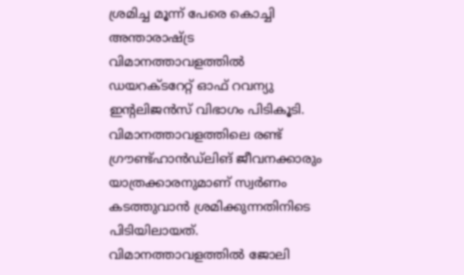ശ്രമിച്ച മൂന്ന് പേരെ കൊച്ചി അന്താരാഷ്ട്ര വിമാനത്താവളത്തില്‍   ഡയറക്ടറേറ്റ് ഓഫ് റവന്യു ഇന്റലിജന്‍സ് വിഭാഗം പിടികൂടി.  വിമാനത്താവളത്തിലെ രണ്ട് ഗ്രൗണ്ട്ഹാന്‍ഡ്‌ലിങ് ജീവനക്കാരും യാത്രക്കാരനുമാണ് സ്വര്‍ണം കടത്തുവാന്‍ ശ്രമിക്കുന്നതിനിടെ  പിടിയിലായത്.
വിമാനത്താവളത്തില്‍ ജോലി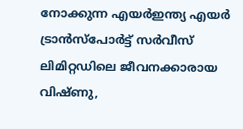നോക്കുന്ന എയര്‍ഇന്ത്യ എയര്‍ ട്രാന്‍സ്‌പോര്‍ട്ട് സര്‍വീസ് ലിമിറ്റഡിലെ ജീവനക്കാരായ വിഷ്ണു,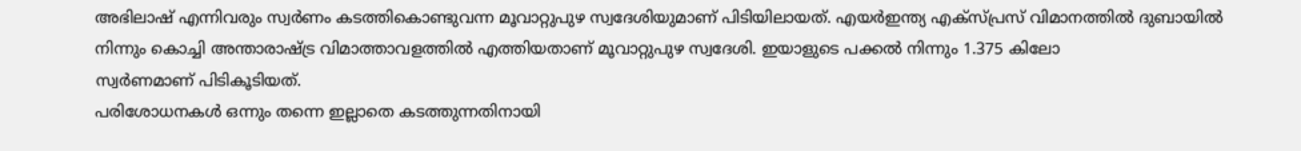അഭിലാഷ് എന്നിവരും സ്വര്‍ണം കടത്തികൊണ്ടുവന്ന മൂവാറ്റുപുഴ സ്വദേശിയുമാണ് പിടിയിലായത്. എയര്‍ഇന്ത്യ എക്‌സ്പ്രസ് വിമാനത്തില്‍ ദുബായില്‍ നിന്നും കൊച്ചി അന്താരാഷ്ട്ര വിമാത്താവളത്തില്‍ എത്തിയതാണ് മൂവാറ്റുപുഴ സ്വദേശി. ഇയാളുടെ പക്കല്‍ നിന്നും 1.375 കിലോ
സ്വര്‍ണമാണ് പിടികൂടിയത്.
പരിശോധനകള്‍ ഒന്നും തന്നെ ഇല്ലാതെ കടത്തുന്നതിനായി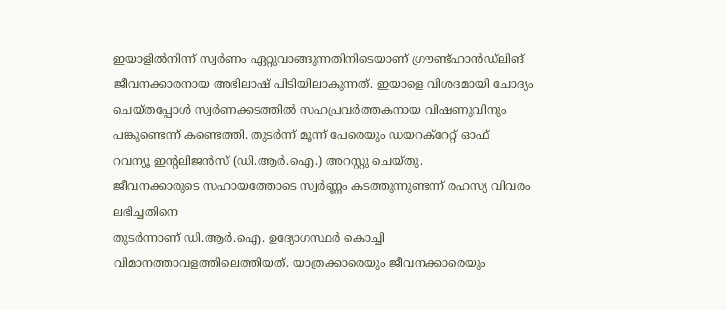ഇയാളില്‍നിന്ന് സ്വര്‍ണം ഏറ്റുവാങ്ങുന്നതിനിടെയാണ് ഗ്രൗണ്ട്ഹാന്‍ഡ്‌ലിങ് ജീവനക്കാരനായ അഭിലാഷ് പിടിയിലാകുന്നത്. ഇയാളെ വിശദമായി ചോദ്യം ചെയ്തപ്പോള്‍ സ്വര്‍ണക്കടത്തില്‍ സഹപ്രവര്‍ത്തകനായ വിഷണുവിനും
പങ്കുണ്ടെന്ന് കണ്ടെത്തി. തുടര്‍ന്ന് മൂന്ന് പേരെയും ഡയറക്‌റേറ്റ് ഓഫ്
റവന്യൂ ഇന്റലിജന്‍സ് (ഡി.ആര്‍.ഐ.) അറസ്റ്റു ചെയ്തു.
ജീവനക്കാരുടെ സഹായത്തോടെ സ്വര്‍ണ്ണം കടത്തുന്നുണ്ടന്ന് രഹസ്യ വിവരം ലഭിച്ചതിനെ
തുടര്‍ന്നാണ് ഡി.ആര്‍.ഐ. ഉദ്യോഗസ്ഥര്‍ കൊച്ചി വിമാനത്താവളത്തിലെത്തിയത്. യാത്രക്കാരെയും ജീവനക്കാരെയും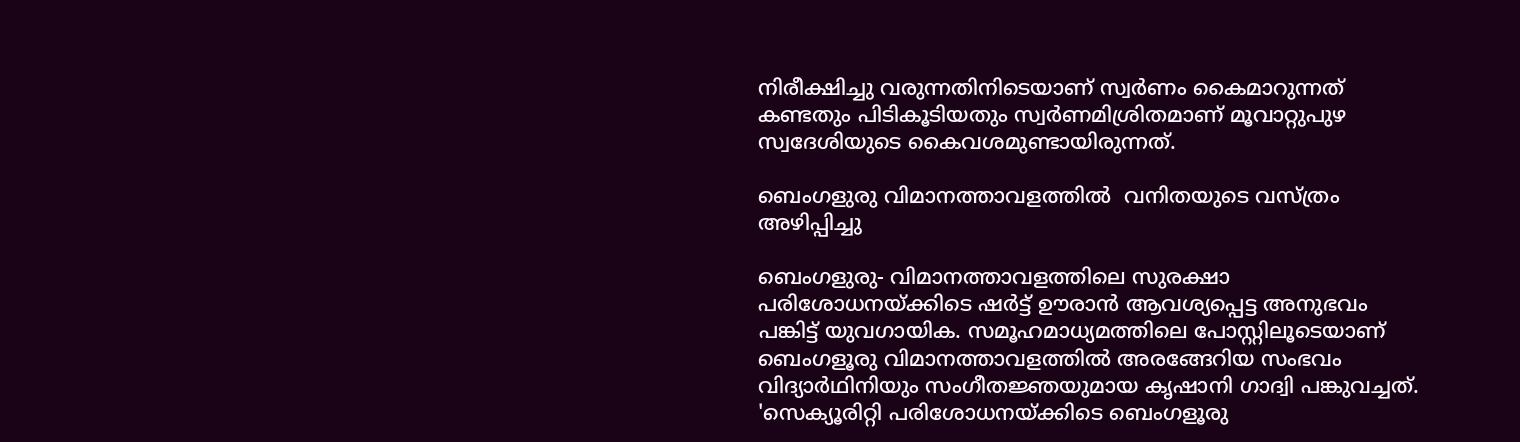നിരീക്ഷിച്ചു വരുന്നതിനിടെയാണ് സ്വര്‍ണം കൈമാറുന്നത് കണ്ടതും പിടികൂടിയതും സ്വര്‍ണമിശ്രിതമാണ് മൂവാറ്റുപുഴ സ്വദേശിയുടെ കൈവശമുണ്ടായിരുന്നത്.

ബെംഗളുരു വിമാനത്താവളത്തില്‍  വനിതയുടെ വസ്ത്രം അഴിപ്പിച്ചു

ബെംഗളുരു- വിമാനത്താവളത്തിലെ സുരക്ഷാ പരിശോധനയ്ക്കിടെ ഷര്‍ട്ട് ഊരാന്‍ ആവശ്യപ്പെട്ട അനുഭവം പങ്കിട്ട് യുവഗായിക. സമൂഹമാധ്യമത്തിലെ പോസ്റ്റിലൂടെയാണ് ബെംഗളൂരു വിമാനത്താവളത്തില്‍ അരങ്ങേറിയ സംഭവം വിദ്യാര്‍ഥിനിയും സംഗീതജ്ഞയുമായ കൃഷാനി ഗാദ്വി പങ്കുവച്ചത്.
'സെക്യൂരിറ്റി പരിശോധനയ്ക്കിടെ ബെംഗളൂരു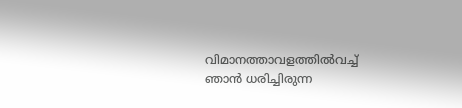വിമാനത്താവളത്തില്‍വച്ച് ഞാന്‍ ധരിച്ചിരുന്ന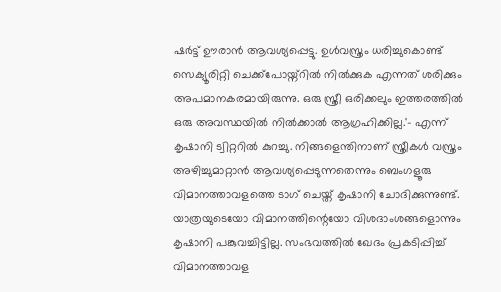ഷര്‍ട്ട് ഊരാന്‍ ആവശ്യപ്പെട്ടു. ഉള്‍വസ്ത്രം ധരിച്ചുകൊണ്ട് സെക്യൂരിറ്റി ചെക്ക്പോയ്ന്റില്‍ നില്‍ക്കുക എന്നത് ശരിക്കും അപമാനകരമായിരുന്നു. ഒരു സ്ത്രീ ഒരിക്കലും ഇത്തരത്തില്‍ ഒരു അവസ്ഥയില്‍ നില്‍ക്കാല്‍ ആഗ്രഹിക്കില്ല.'- എന്ന് കൃഷാനി ട്വിറ്ററില്‍ കുറച്ചു. നിങ്ങളെന്തിനാണ് സ്ത്രീകള്‍ വസ്ത്രം അഴിച്ചുമാറ്റാന്‍ ആവശ്യപ്പെടുന്നതെന്നും ബെംഗളൂരു വിമാനത്താവളത്തെ ടാഗ് ചെയ്ത് കൃഷാനി ചോദിക്കുന്നുണ്ട്.
യാത്രയുടെയോ വിമാനത്തിന്റെയോ വിശദാംശങ്ങളൊന്നും കൃഷാനി പങ്കുവച്ചിട്ടില്ല. സംഭവത്തില്‍ ഖേദം പ്രകടിപ്പിച്ച് വിമാനത്താവള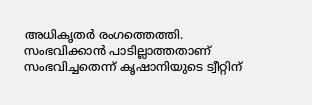അധികൃതര്‍ രംഗത്തെത്തി. സംഭവിക്കാന്‍ പാടില്ലാത്തതാണ് സംഭവിച്ചതെന്ന് കൃഷാനിയുടെ ട്വീറ്റിന്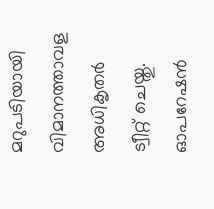മറുപടിയായി വിമാനത്താവള അധികൃതര്‍ ട്വീറ്റ് ചെയ്തു. ഓപറേഷന്‍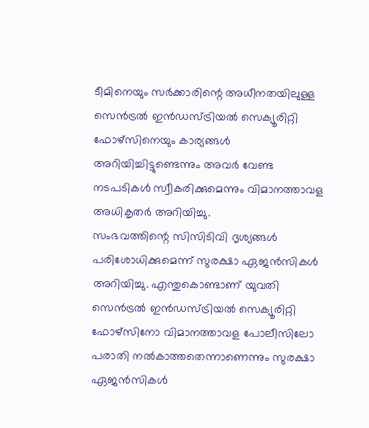ടീമിനെയും സര്‍ക്കാരിന്റെ അധീനതയിലുള്ള സെന്‍ട്രല്‍ ഇന്‍ഡസ്ട്രിയല്‍ സെക്യൂരിറ്റി ഫോഴ്സിനെയും കാര്യങ്ങള്‍ അറിയിച്ചിട്ടുണ്ടെന്നും അവര്‍ വേണ്ട നടപടികള്‍ സ്വീകരിക്കുമെന്നും വിമാനത്താവള അധികൃതര്‍ അറിയിച്ചു.
സംഭവത്തിന്റെ സിസിടിവി ദൃശ്യങ്ങള്‍ പരിശോധിക്കുമെന്ന് സുരക്ഷാ ഏജന്‍സികള്‍ അറിയിച്ചു. എന്തുകൊണ്ടാണ് യുവതി സെന്‍ട്രല്‍ ഇന്‍ഡസ്ട്രിയല്‍ സെക്യൂരിറ്റി ഫോഴ്സിനോ വിമാനത്താവള പോലീസിലോ പരാതി നല്‍കാത്തതെന്നാണെന്നും സുരക്ഷാ ഏജന്‍സികള്‍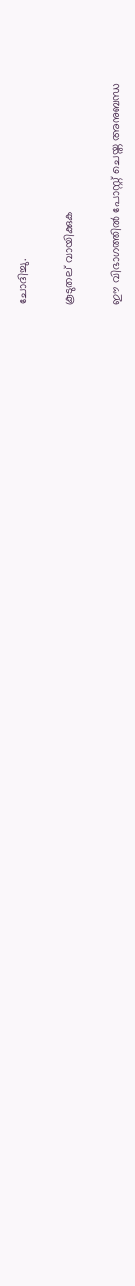ചോദിച്ചു.

കൂടുതല് വായിക്കുക

ഈ വിഭാഗത്തിൽ പോസ്റ്റ് ചെയ്ത അനുബന്ധ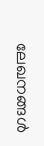ലേഖനങ്ങൾ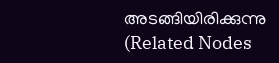അടങ്ങിയിരിക്കുന്നു (Related Nodes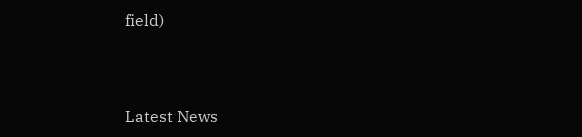field)



Latest News